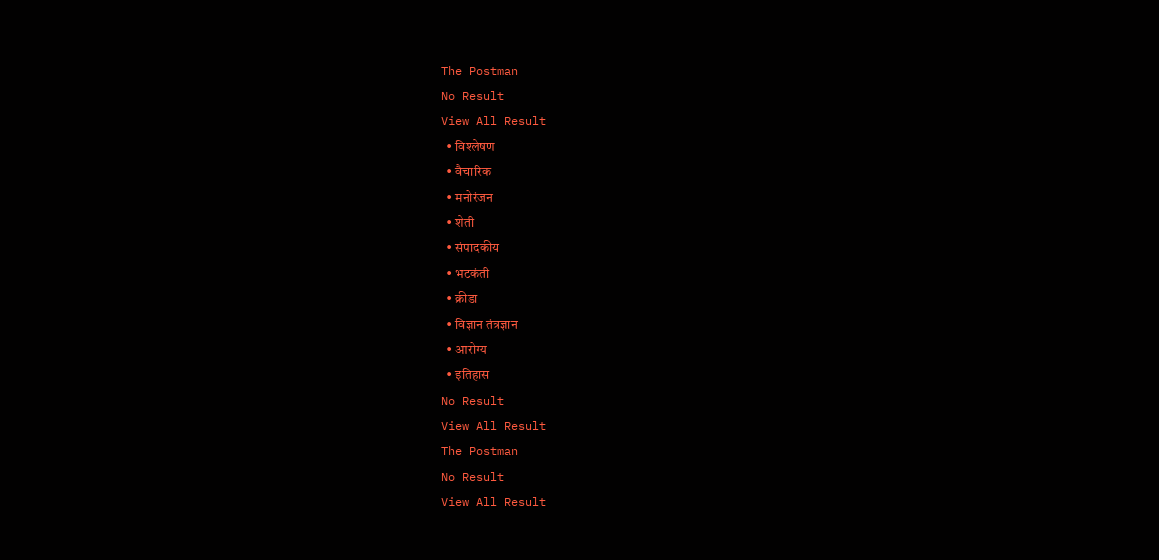The Postman
No Result
View All Result
  • विश्लेषण
  • वैचारिक
  • मनोरंजन
  • शेती
  • संपादकीय
  • भटकंती
  • क्रीडा
  • विज्ञान तंत्रज्ञान
  • आरोग्य
  • इतिहास
No Result
View All Result
The Postman
No Result
View All Result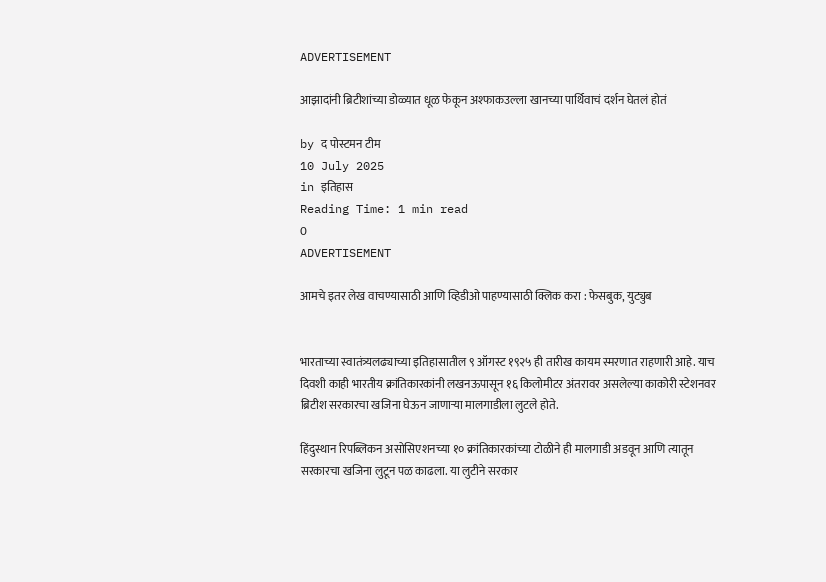ADVERTISEMENT

आझादांनी ब्रिटीशांच्या डोळ्यात धूळ फेकून अश्फाकउल्ला खानच्या पार्थिवाचं दर्शन घेतलं होतं

by द पोस्टमन टीम
10 July 2025
in इतिहास
Reading Time: 1 min read
0
ADVERTISEMENT

आमचे इतर लेख वाचण्यासाठी आणि व्हिडीओ पाहण्यासाठी क्लिक करा : फेसबुक, युट्युब


भारताच्या स्वातंत्र्यलढ्याच्या इतिहासातील ९ ऑगस्ट १९२५ ही तारीख कायम स्मरणात राहणारी आहे. याच दिवशी काही भारतीय क्रांतिकारकांनी लखनऊपासून १६ किलोमीटर अंतरावर असलेल्या काकोरी स्टेशनवर ब्रिटीश सरकारचा खजिना घेऊन जाणाऱ्या मालगाडीला लुटले होते.

हिंदुस्थान रिपब्लिकन असोसिएशनच्या १० क्रांतिकारकांच्या टोळीने ही मालगाडी अडवून आणि त्यातून सरकारचा खजिना लुटून पळ काढला. या लुटीने सरकार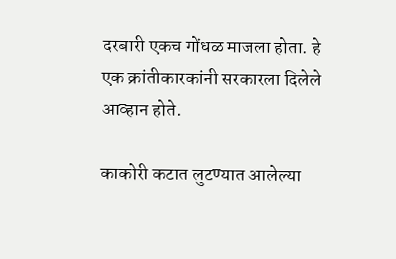दरबारी एकच गोंधळ माजला होता. हे एक क्रांतीकारकांनी सरकारला दिलेले आव्हान होते.

काकोरी कटात लुटण्यात आलेल्या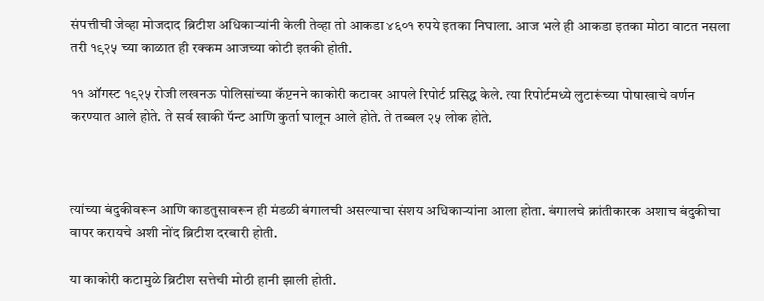संपत्तीची जेव्हा मोजदाद ब्रिटीश अधिकाऱ्यांनी केली तेव्हा तो आकडा ४६०१ रुपये इतका निघाला. आज भले ही आकडा इतका मोठा वाटत नसला तरी १९२५ च्या काळात ही रक्कम आजच्या कोटी इतकी होती.

११ ऑगस्ट १९२५ रोजी लखनऊ पोलिसांच्या कॅप्टनने काकोरी कटावर आपले रिपोर्ट प्रसिद्ध केले. त्या रिपोर्टमध्ये लुटारूंच्या पोषाखाचे वर्णन करण्यात आले होते. ते सर्व खाकी पॅन्ट आणि कुर्ता घालून आले होते. ते तब्बल २५ लोक होते.



त्यांच्या बंदुकीवरून आणि काडतुसावरून ही मंडळी बंगालची असल्याचा संशय अधिकाऱ्यांना आला होता. बंगालचे क्रांतीकारक अशाच बंदुकीचा वापर करायचे अशी नोंद ब्रिटीश दरबारी होती.

या काकोरी कटामुळे ब्रिटीश सत्तेची मोठी हानी झाली होती.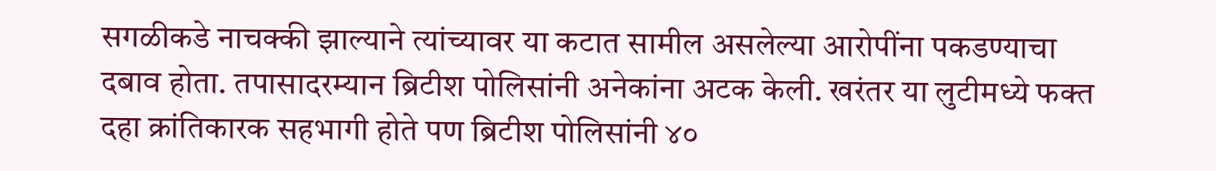सगळीकडे नाचक्की झाल्याने त्यांच्यावर या कटात सामील असलेल्या आरोपींना पकडण्याचा दबाव होता. तपासादरम्यान ब्रिटीश पोलिसांनी अनेकांना अटक केली. खरंतर या लुटीमध्ये फक्त दहा क्रांतिकारक सहभागी होते पण ब्रिटीश पोलिसांनी ४०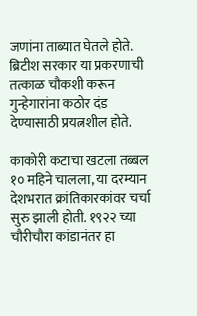जणांना ताब्यात घेतले होते. ब्रिटीश सरकार या प्रकरणाची तत्काळ चौकशी करून गुन्हेगारांना कठोर दंड देण्यासाठी प्रयत्नशील होते.

काकोरी कटाचा खटला तब्बल १० महिने चालला, या दरम्यान देशभरात क्रांतिकारकांवर चर्चा सुरु झाली होती. १९२२ च्या चौरीचौरा कांडानंतर हा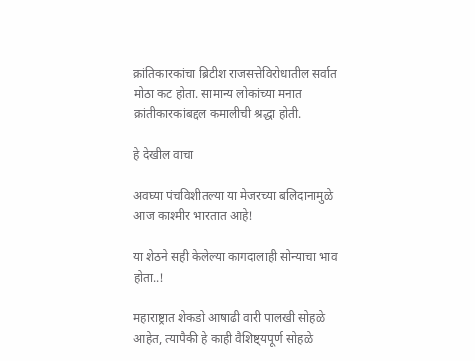क्रांतिकारकांचा ब्रिटीश राजसत्तेविरोधातील सर्वात मोठा कट होता. सामान्य लोकांच्या मनात क्रांतीकारकांबद्दल कमालीची श्रद्धा होती.

हे देखील वाचा

अवघ्या पंचविशीतल्या या मेजरच्या बलिदानामुळे आज काश्मीर भारतात आहे!

या शेठने सही केलेल्या कागदालाही सोन्याचा भाव होता..!

महाराष्ट्रात शेकडो आषाढी वारी पालखी सोहळे आहेत, त्यापैकी हे काही वैशिष्ट्यपूर्ण सोहळे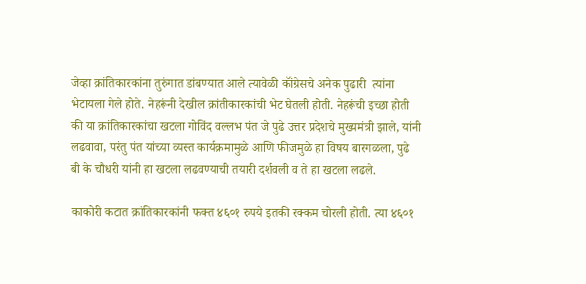जेव्हा क्रांतिकारकांना तुरुंगात डांबण्यात आले त्यावेळी कॉंग्रेसचे अनेक पुढारी  त्यांना भेटायला गेले होते. नेहरूंनी देखील क्रांतीकारकांची भेट घेतली होती. नेहरूंची इच्छा होती की या क्रांतिकारकांचा खटला गोविंद वल्लभ पंत जे पुढे उत्तर प्रदेशचे मुख्यमंत्री झाले, यांनी लढवावा, परंतु पंत यांच्या व्यस्त कार्यक्रमामुळे आणि फीजमुळे हा विषय बारगळला, पुढे बी के चौधरी यांनी हा खटला लढवण्याची तयारी दर्शवली व ते हा खटला लढले.

काकोरी कटात क्रांतिकारकांनी फक्त ४६०१ रुपये इतकी रक्कम चोरली होती. त्या ४६०१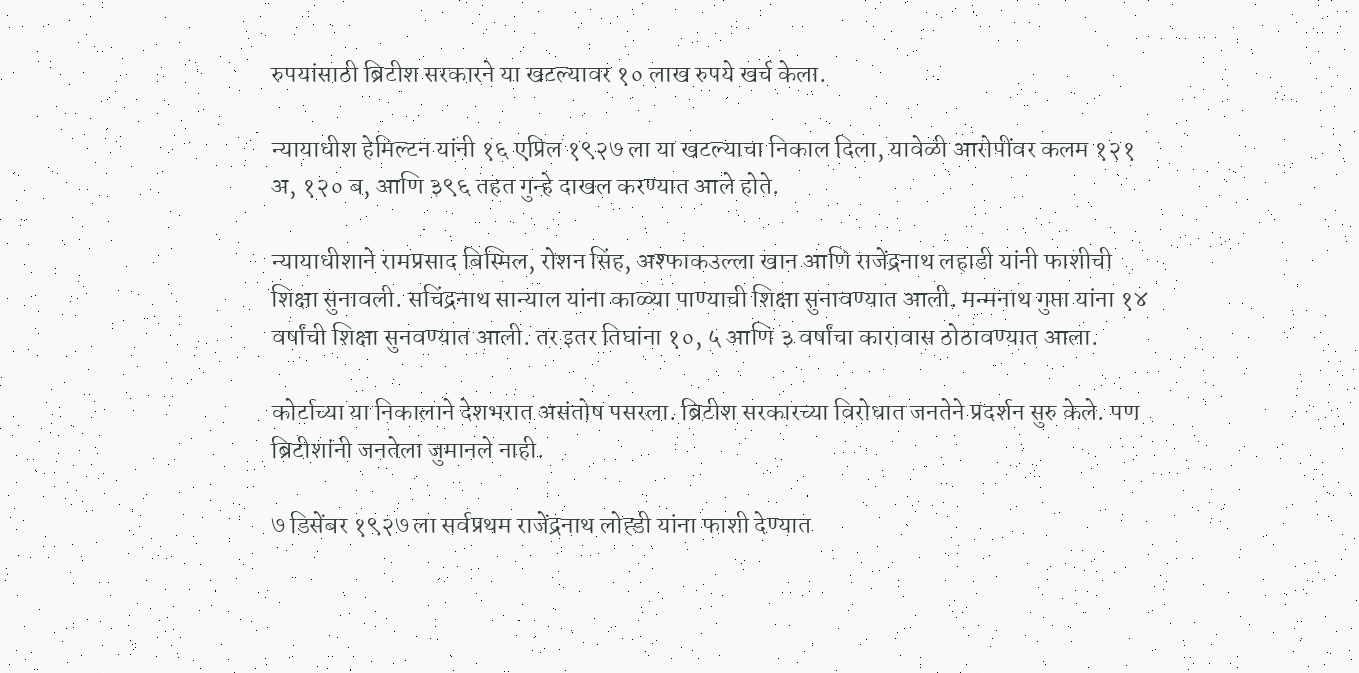रुपयांसाठी ब्रिटीश सरकारने या खटल्यावर १० लाख रुपये खर्च केला.

न्यायाधीश हेमिल्टन यांनी १६ एप्रिल १९२७ ला या खटल्याचा निकाल दिला, यावेळी आरोपींवर कलम १२१ अ, १२० ब, आणि ३९६ तहत गुन्हे दाखल करण्यात आले होते.

न्यायाधीशाने रामप्रसाद बिस्मिल, रोशन सिंह, अश्फाकउल्ला खान आणि राजेंद्रनाथ लहाडी यांनी फाशीची शिक्षा सुनावली. सचिंद्रनाथ सान्याल यांना काळ्या पाण्याची शिक्षा सुनावण्यात आली. मन्मनाथ गुप्ता यांना १४ वर्षांची शिक्षा सुनवण्यात आली. तर इतर तिघांना १०, ५ आणि ३ वर्षांचा कारावास ठोठावण्यात आला.

कोर्टाच्या या निकालाने देशभरात असंतोष पसरला. ब्रिटीश सरकारच्या विरोधात जनतेने प्रदर्शन सुरु केले. पण ब्रिटीशांनी जनतेला जुमानले नाही.

७ डिसेंबर १९२७ ला सर्वप्रथम राजेंद्रनाथ लोह्डी यांना फाशी देण्यात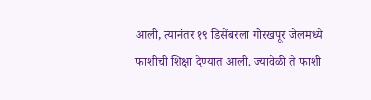आली, त्यानंतर १९ डिसेंबरला गोरखपूर जेलमध्ये फाशीची शिक्षा देण्यात आली. ज्यावेळी ते फाशी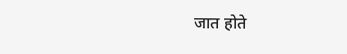जात होते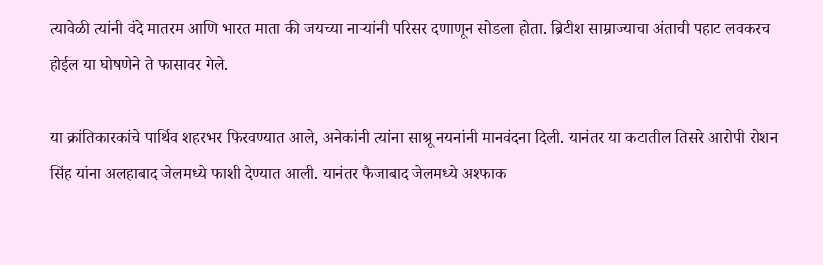त्यावेळी त्यांनी वंदे मातरम आणि भारत माता की जयच्या नाऱ्यांनी परिसर दणाणून सोडला होता. ब्रिटीश साम्राज्याचा अंताची पहाट लवकरच होईल या घोषणेने ते फासावर गेले.

या क्रांतिकारकांचे पार्थिव शहरभर फिरवण्यात आले, अनेकांनी त्यांना साश्रू नयनांनी मानवंदना दिली. यानंतर या कटातील तिसरे आरोपी रोशन सिंह यांना अलहाबाद जेलमध्ये फाशी देण्यात आली. यानंतर फैजाबाद जेलमध्ये अश्फाक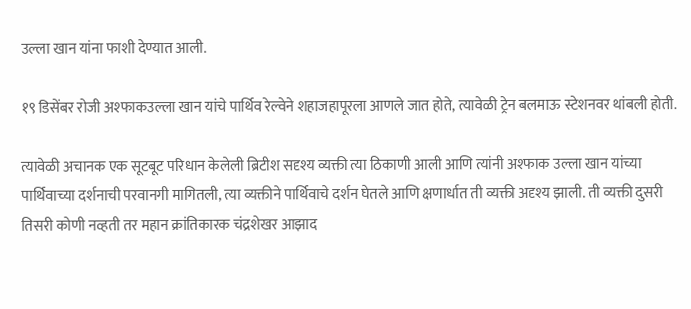उल्ला खान यांना फाशी देण्यात आली.

१९ डिसेंबर रोजी अश्फाकउल्ला खान यांचे पार्थिव रेल्वेने शहाजहापूरला आणले जात होते, त्यावेळी ट्रेन बलमाऊ स्टेशनवर थांबली होती.

त्यावेळी अचानक एक सूटबूट परिधान केलेली ब्रिटीश सदृश्य व्यक्ती त्या ठिकाणी आली आणि त्यांनी अश्फाक उल्ला खान यांच्या पार्थिवाच्या दर्शनाची परवानगी मागितली, त्या व्यक्तीने पार्थिवाचे दर्शन घेतले आणि क्षणार्धात ती व्यक्ती अदृश्य झाली. ती व्यक्ती दुसरी तिसरी कोणी नव्हती तर महान क्रांतिकारक चंद्रशेखर आझाद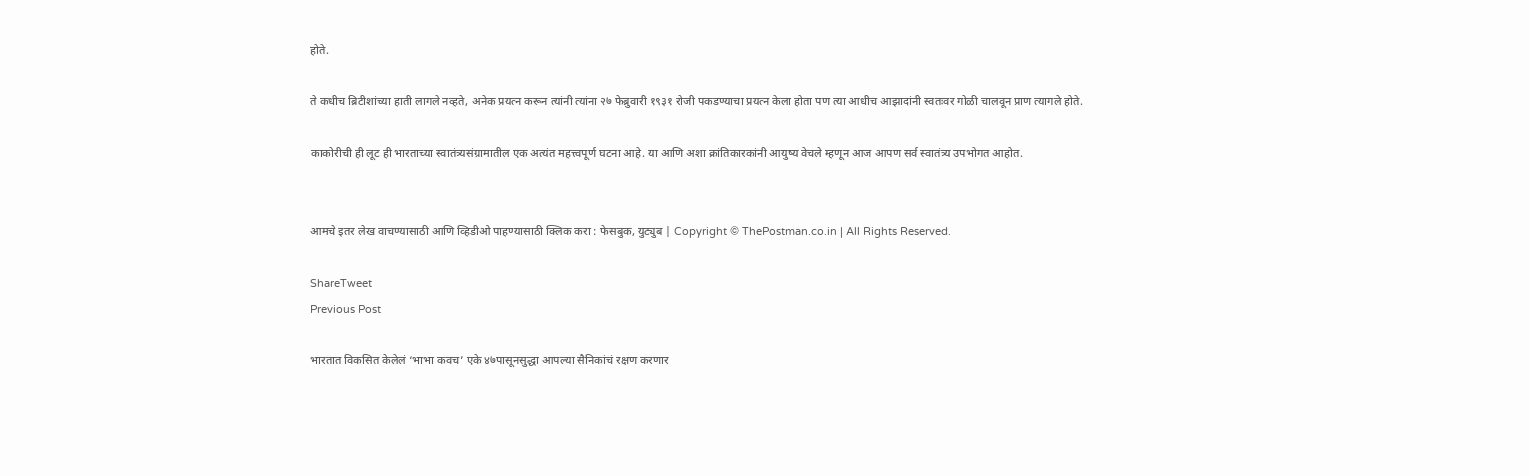होते.

ते कधीच ब्रिटीशांच्या हाती लागले नव्हते, अनेक प्रयत्न करून त्यांनी त्यांना २७ फेब्रुवारी १९३१ रोजी पकडण्याचा प्रयत्न केला होता पण त्या आधीच आझादांनी स्वतःवर गोळी चालवून प्राण त्यागले होते.

काकोरीची ही लूट ही भारताच्या स्वातंत्र्यसंग्रामातील एक अत्यंत महत्त्वपूर्ण घटना आहे. या आणि अशा क्रांतिकारकांनी आयुष्य वेचले म्हणून आज आपण सर्व स्वातंत्र्य उपभोगत आहोत.


आमचे इतर लेख वाचण्यासाठी आणि व्हिडीओ पाहण्यासाठी क्लिक करा : फेसबुक, युट्युब | Copyright © ThePostman.co.in | All Rights Reserved.

ShareTweet
Previous Post

भारतात विकसित केलेलं ‘भाभा कवच’ एके ४७पासूनसुद्धा आपल्या सैनिकांचं रक्षण करणार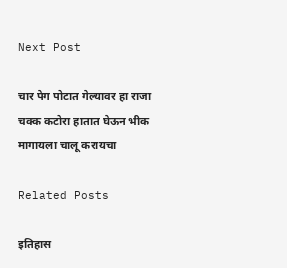Next Post

चार पेग पोटात गेल्यावर हा राजा चक्क कटोरा हातात घेऊन भीक मागायला चालू करायचा

Related Posts

इतिहास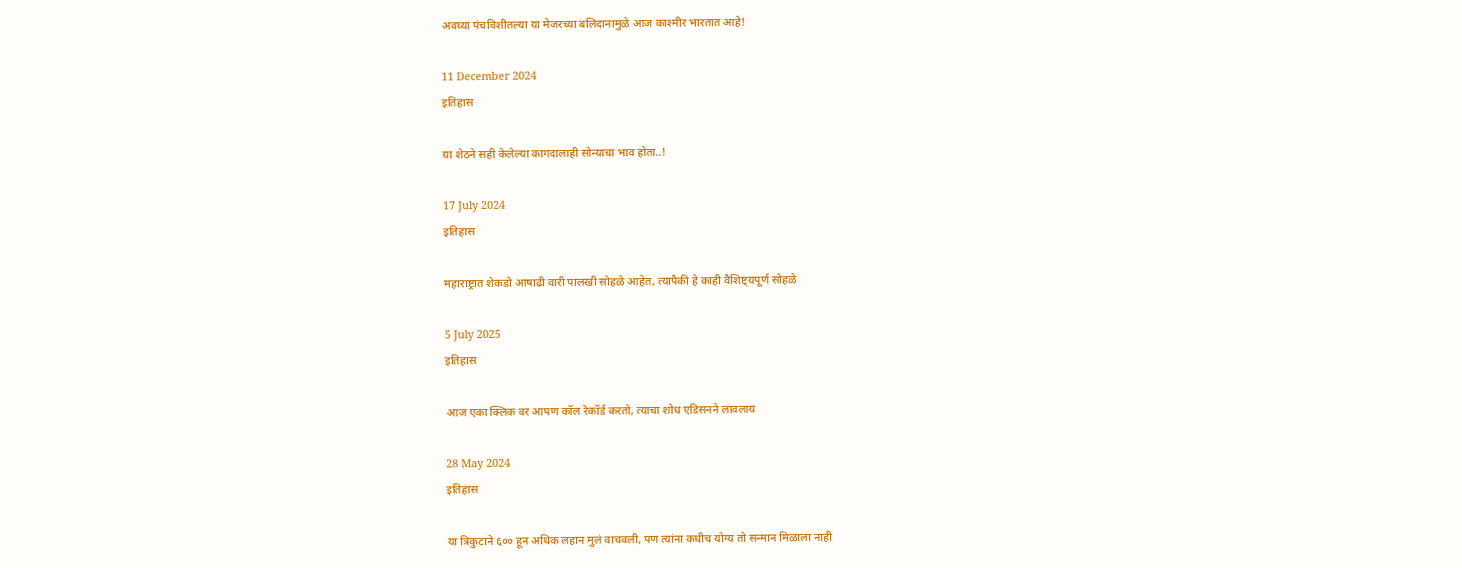अवघ्या पंचविशीतल्या या मेजरच्या बलिदानामुळे आज काश्मीर भारतात आहे!

11 December 2024
इतिहास

या शेठने सही केलेल्या कागदालाही सोन्याचा भाव होता..!

17 July 2024
इतिहास

महाराष्ट्रात शेकडो आषाढी वारी पालखी सोहळे आहेत, त्यापैकी हे काही वैशिष्ट्यपूर्ण सोहळे

5 July 2025
इतिहास

आज एका क्लिक वर आपण कॉल रेकॉर्ड करतो, त्याचा शोध एडिसनने लावलाय

28 May 2024
इतिहास

या त्रिकुटाने ६०० हून अधिक लहान मुलं वाचवली, पण त्यांना कधीच योग्य तो सन्मान मिळाला नाही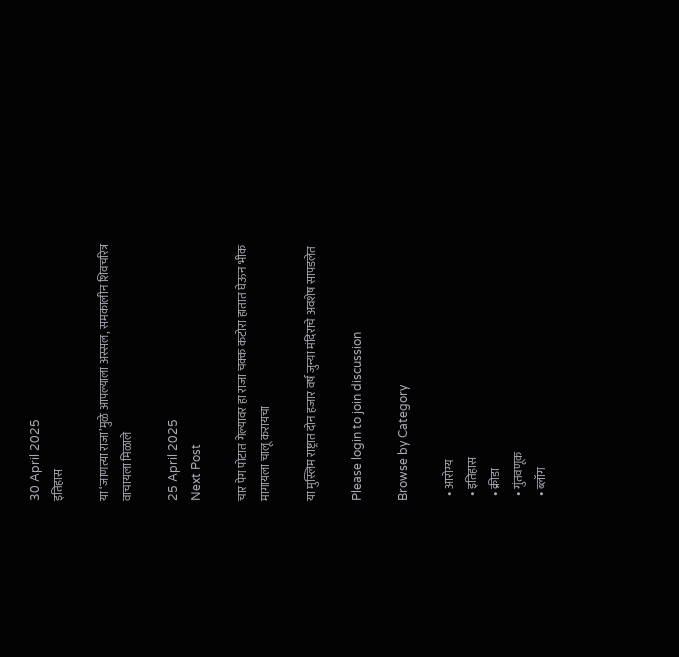30 April 2025
इतिहास

या ‘जाणत्या राजा’मुळे आपल्याला अस्सल, समकालीन शिवचरित्र वाचायला मिळाले

25 April 2025
Next Post

चार पेग पोटात गेल्यावर हा राजा चक्क कटोरा हातात घेऊन भीक मागायला चालू करायचा

या मुस्लिम राष्ट्रात दोन हजार वर्ष जुन्या मंदिराचे अवशेष सापडलेत

Please login to join discussion

Browse by Category

  • आरोग्य
  • इतिहास
  • क्रीडा
  • गुंतवणूक
  • ब्लॉग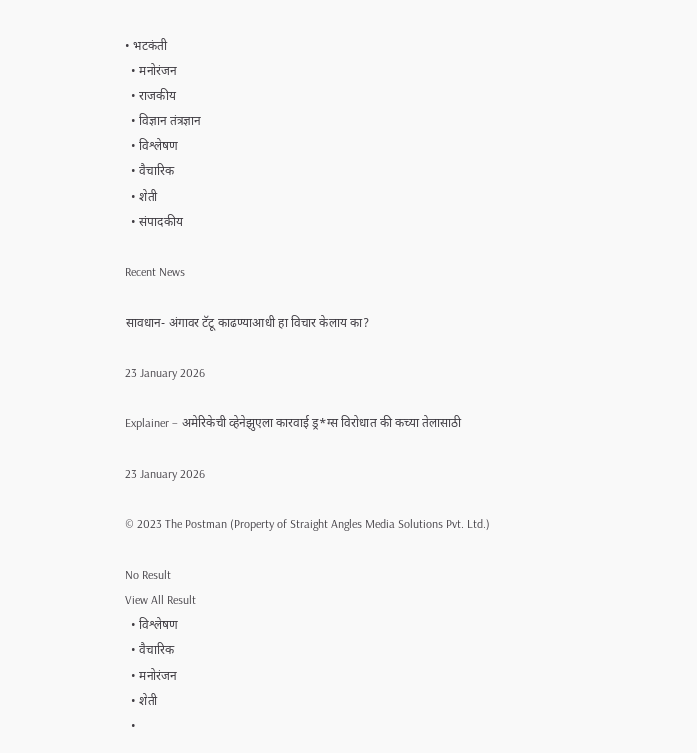• भटकंती
  • मनोरंजन
  • राजकीय
  • विज्ञान तंत्रज्ञान
  • विश्लेषण
  • वैचारिक
  • शेती
  • संपादकीय

Recent News

सावधान- अंगावर टॅटू काढण्याआधी हा विचार केलाय का?

23 January 2026

Explainer – अमेरिकेची व्हेनेझुएला कारवाई ड्र*ग्स विरोधात की कच्या तेलासाठी

23 January 2026

© 2023 The Postman (Property of Straight Angles Media Solutions Pvt. Ltd.)

No Result
View All Result
  • विश्लेषण
  • वैचारिक
  • मनोरंजन
  • शेती
  •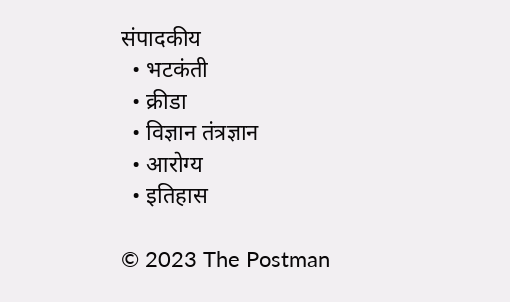संपादकीय
  • भटकंती
  • क्रीडा
  • विज्ञान तंत्रज्ञान
  • आरोग्य
  • इतिहास

© 2023 The Postman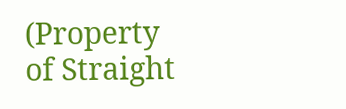(Property of Straight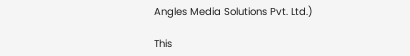Angles Media Solutions Pvt. Ltd.)

This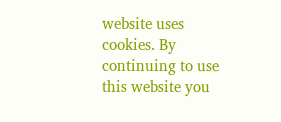website uses cookies. By continuing to use this website you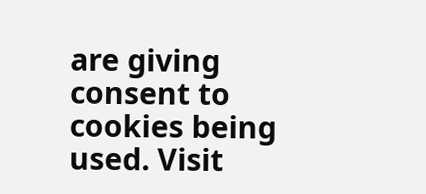are giving consent to cookies being used. Visit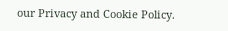our Privacy and Cookie Policy.